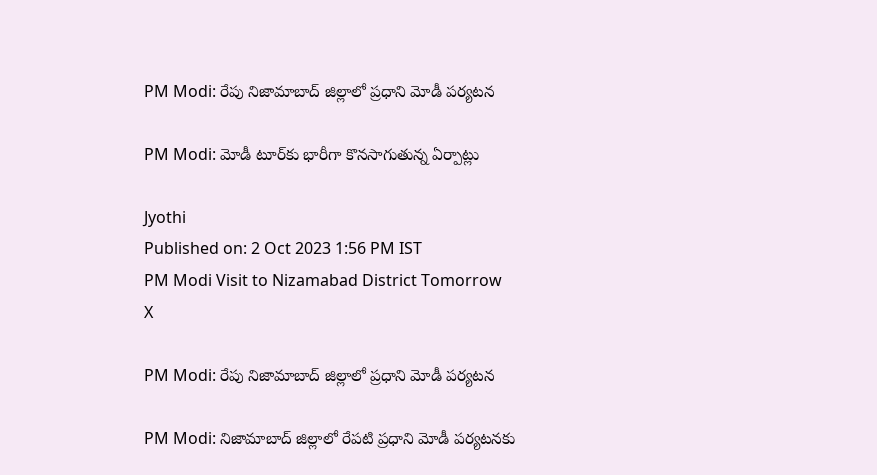PM Modi: రేపు నిజామాబాద్ జిల్లాలో ప్రధాని మోడీ పర్యటన

PM Modi: మోడీ టూర్‌కు భారీగా కొనసాగుతున్న ఏర్పాట్లు

Jyothi
Published on: 2 Oct 2023 1:56 PM IST
PM Modi Visit to Nizamabad District Tomorrow
X

PM Modi: రేపు నిజామాబాద్ జిల్లాలో ప్రధాని మోడీ పర్యటన

PM Modi: నిజామాబాద్ జిల్లాలో రేపటి ప్రధాని మోడీ పర్యటనకు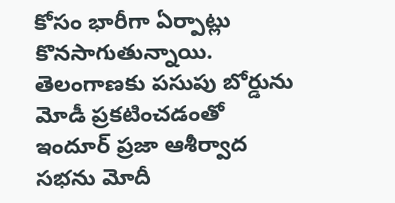కోసం భారీగా ఏర్పాట్లు కొనసాగుతున్నాయి. తెలంగాణకు పసుపు బోర్డును మోడీ ప్రకటించడంతో ఇందూర్ ప్రజా ఆశీర్వాద సభను మోదీ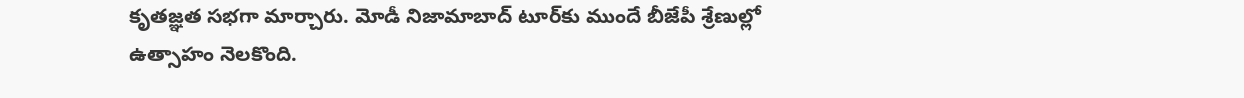కృతజ్ఞత సభగా మార్చారు. మోడీ నిజామాబాద్ టూర్‌కు ముందే బీజేపీ శ్రేణుల్లో ఉత్సాహం నెలకొంది.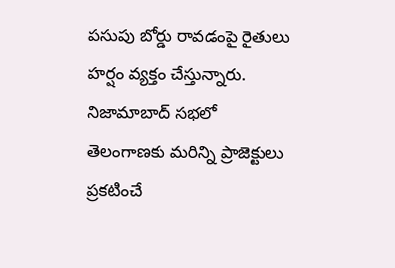పసుపు బోర్డు రావడంపై రైతులు హర్షం వ్యక్తం చేస్తున్నారు. నిజామాబాద్ సభలో తెలంగాణకు మరిన్ని ప్రాజెక్టులు ప్రకటించే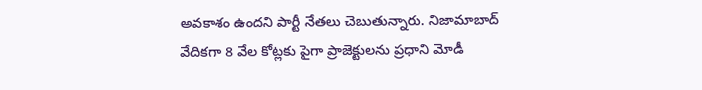అవకాశం ఉందని పార్టీ నేతలు చెబుతున్నారు. నిజామాబాద్ వేదికగా 8 వేల కోట్లకు పైగా ప్రాజెక్టులను ప్రధాని మోడీ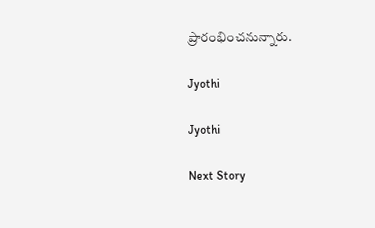ప్రారంభించనున్నారు.

Jyothi

Jyothi

Next Story